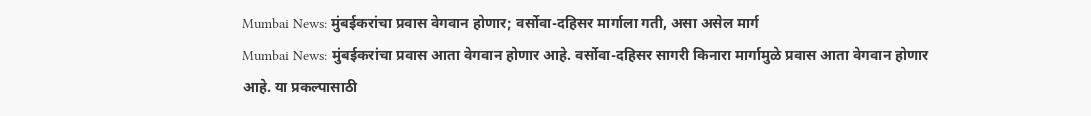Mumbai News: मुंबईकरांचा प्रवास वेगवान होणार; वर्सोवा-दहिसर मार्गाला गती, असा असेल मार्ग
Mumbai News: मुंबईकरांचा प्रवास आता वेगवान होणार आहे. वर्सोवा-दहिसर सागरी किनारा मार्गामुळे प्रवास आता वेगवान होणार आहे. या प्रकल्पासाठी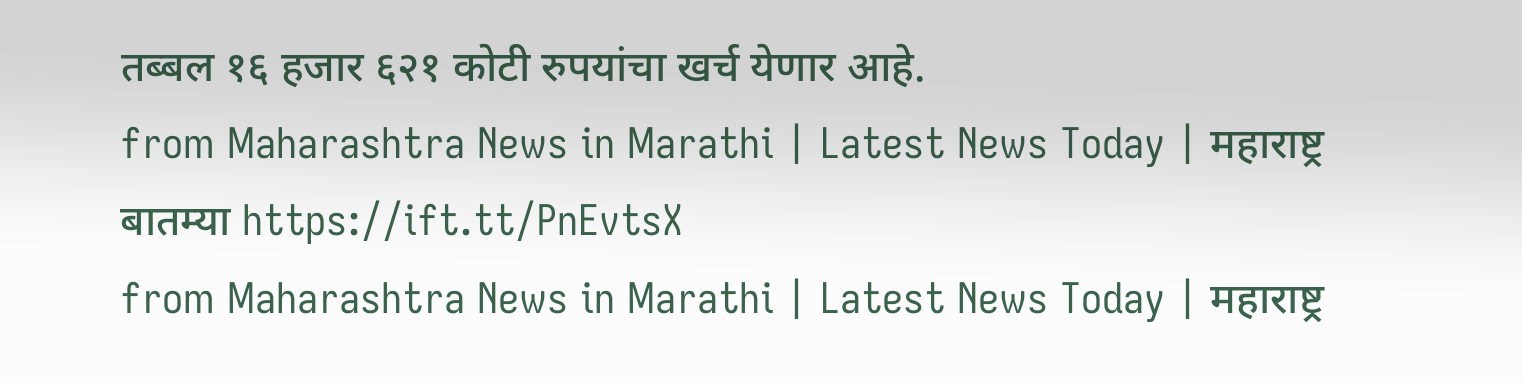तब्बल १६ हजार ६२१ कोटी रुपयांचा खर्च येणार आहे.
from Maharashtra News in Marathi | Latest News Today | महाराष्ट्र बातम्या https://ift.tt/PnEvtsX
from Maharashtra News in Marathi | Latest News Today | महाराष्ट्र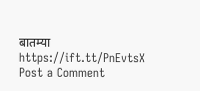बातम्या https://ift.tt/PnEvtsX
Post a Comment